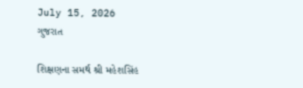July 15, 2026
ગુજરાત

શિક્ષણના સમર્થ શ્રી મહેશસિંહ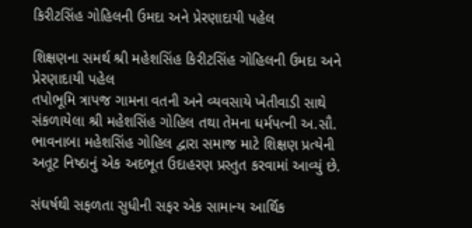કિરીટસિંહ ગોહિલની ઉમદા અને પ્રેરણાદાયી પહેલ

શિક્ષણના સમર્થ શ્રી મહેશસિંહ કિરીટસિંહ ગોહિલની ઉમદા અને પ્રેરણાદાયી પહેલ
તપોભૂમિ ત્રાપજ ગામના વતની અને વ્યવસાયે ખેતીવાડી સાથે સંકળાયેલા શ્રી મહેશસિંહ ગોહિલ તથા તેમના ધર્મપત્ની અ.સૌ. ભાવનાબા મહેશસિંહ ગોહિલ દ્વારા સમાજ માટે શિક્ષણ પ્રત્યેની અતૂટ નિષ્ઠાનું એક અદભૂત ઉદાહરણ પ્રસ્તુત કરવામાં આવ્યું છે.

સંઘર્ષથી સફળતા સુધીની સફર એક સામાન્ય આર્થિક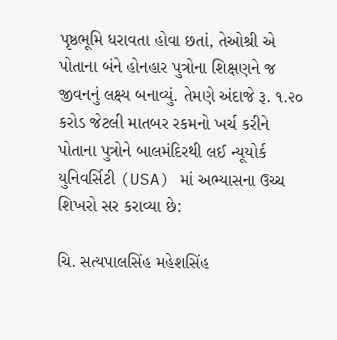પૃષ્ઠભૂમિ ધરાવતા હોવા છતાં, તેઓશ્રી એ પોતાના બંને હોનહાર પુત્રોના શિક્ષણને જ જીવનનું લક્ષ્ય બનાવ્યું. તેમણે અંદાજે રૂ. ૧.૨૦ કરોડ જેટલી માતબર રકમનો ખર્ચ કરીને પોતાના પુત્રોને બાલમંદિરથી લઈ ન્યૂયોર્ક યુનિવર્સિટી (USA) માં અભ્યાસના ઉચ્ચ શિખરો સર કરાવ્યા છે:

ચિ. સત્યપાલસિંહ મહેશસિંહ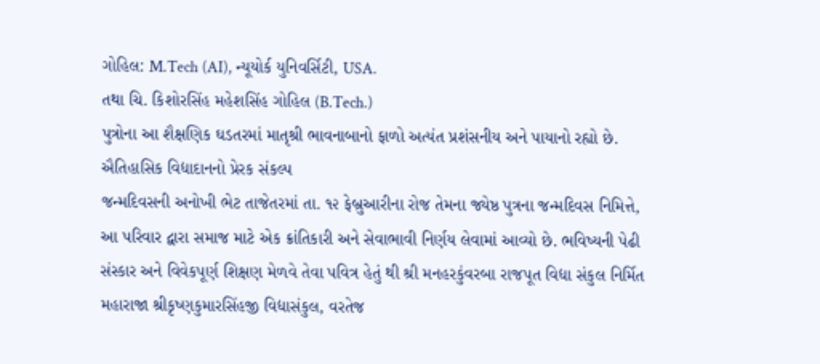ગોહિલ: M.Tech (AI), ન્યૂયોર્ક યુનિવર્સિટી, USA.
તથા ચિ. કિશોરસિંહ મહેશસિંહ ગોહિલ (B.Tech.)
પુત્રોના આ શૈક્ષણિક ઘડતરમાં માતૃશ્રી ભાવનાબાનો ફાળો અત્યંત પ્રશંસનીય અને પાયાનો રહ્યો છે.
ઐતિહાસિક વિદ્યાદાનનો પ્રેરક સંકલ્પ
જન્મદિવસની અનોખી ભેટ તાજેતરમાં તા. ૧૨ ફેબ્રુઆરીના રોજ તેમના જ્યેષ્ઠ પુત્રના જન્મદિવસ નિમિત્તે, આ પરિવાર દ્વારા સમાજ માટે એક ક્રાંતિકારી અને સેવાભાવી નિર્ણય લેવામાં આવ્યો છે. ભવિષ્યની પેઢી સંસ્કાર અને વિવેકપૂર્ણ શિક્ષણ મેળવે તેવા પવિત્ર હેતું થી શ્રી મનહરકુંવરબા રાજપૂત વિદ્યા સંકુલ નિર્મિત મહારાજા શ્રીકૃષ્ણકુમારસિંહજી વિદ્યાસંકુલ, વરતેજ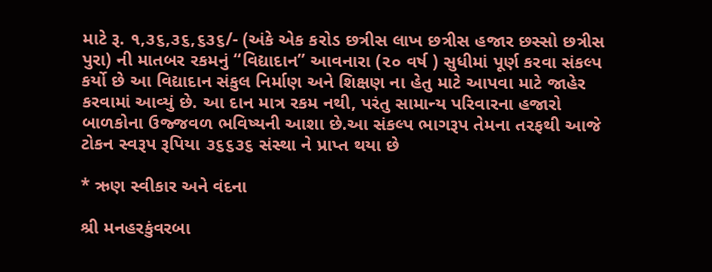માટે રૂ. ૧,૩૬,૩૬,૬૩૬/- (અંકે એક કરોડ છત્રીસ લાખ છત્રીસ હજાર છસ્સો છત્રીસ પુરા) ની માતબર રકમનું “વિદ્યાદાન” આવનારા (૨૦ વર્ષ ) સુધીમાં પૂર્ણ કરવા સંકલ્પ કર્યો છે આ વિદ્યાદાન સંકુલ નિર્માણ અને શિક્ષણ ના હેતુ માટે આપવા માટે જાહેર કરવામાં આવ્યું છે. આ દાન માત્ર રકમ નથી, પરંતુ સામાન્ય પરિવારના હજારો બાળકોના ઉજ્જવળ ભવિષ્યની આશા છે.આ સંકલ્પ ભાગરૂપ તેમના તરફથી આજે ટોકન સ્વરૂપ રૂપિયા ૩૬૬૩૬ સંસ્થા ને પ્રાપ્ત થયા છે

* ઋણ સ્વીકાર અને વંદના

શ્રી મનહરકુંવરબા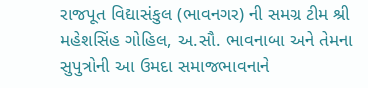રાજપૂત વિદ્યાસંકુલ (ભાવનગર) ની સમગ્ર ટીમ શ્રી મહેશસિંહ ગોહિલ, અ.સૌ. ભાવનાબા અને તેમના સુપુત્રોની આ ઉમદા સમાજભાવનાને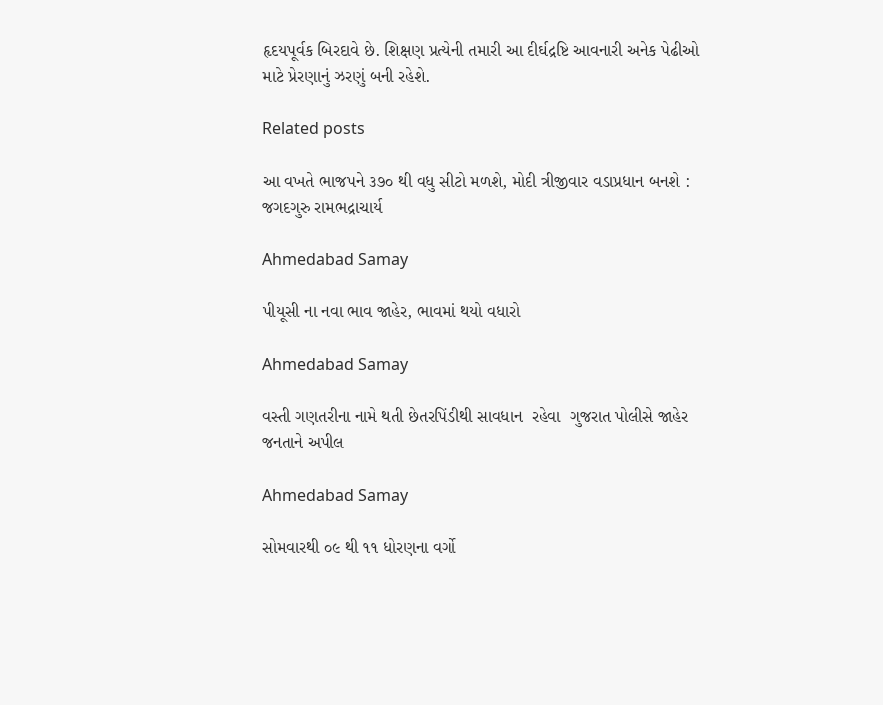હૃદયપૂર્વક બિરદાવે છે. શિક્ષણ પ્રત્યેની તમારી આ દીર્ઘદ્રષ્ટિ આવનારી અનેક પેઢીઓ માટે પ્રેરણાનું ઝરણું બની રહેશે.

Related posts

આ વખતે ભાજપને ૩૭૦ થી વધુ સીટો મળશે, મોદી ત્રીજીવાર વડાપ્રધાન બનશે : જગદગુરુ રામભદ્રાચાર્ય

Ahmedabad Samay

પીયૂસી ના નવા ભાવ જાહેર, ભાવમાં થયો વધારો

Ahmedabad Samay

વસ્તી ગણતરીના નામે થતી છેતરપિંડીથી સાવધાન  રહેવા  ગુજરાત પોલીસે જાહેર જનતાને અપીલ

Ahmedabad Samay

સોમવારથી ૦૯ થી ૧૧ ધોરણના વર્ગો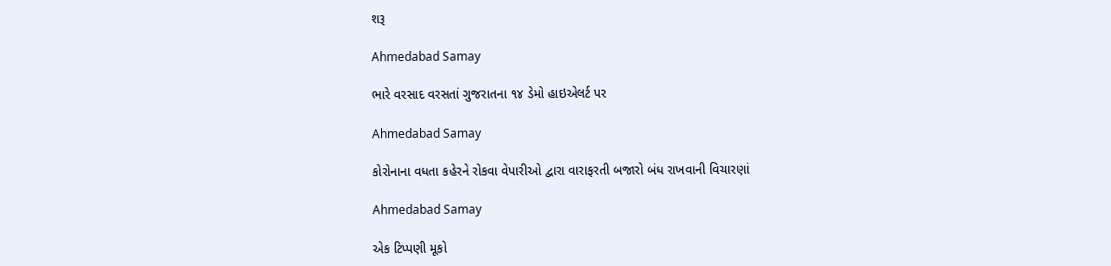શરૂ

Ahmedabad Samay

ભારે વરસાદ વરસતાં ગુજરાતના ૧૪ ડેમો હાઇએલર્ટ પર

Ahmedabad Samay

કોરોનાના વધતા કહેરને રોકવા વેપારીઓ દ્વારા વારાફરતી બજારો બંધ રાખવાની વિચારણાં

Ahmedabad Samay

એક ટિપ્પણી મૂકો